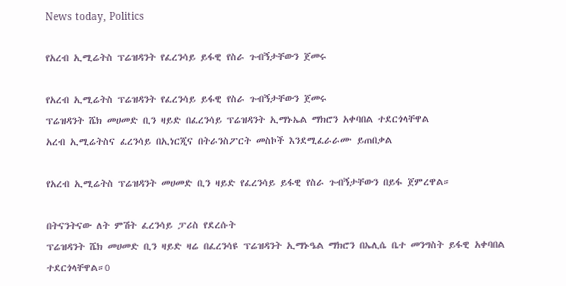News today, Politics

የአረብ ኢሚሬትስ ፕሬዝዳንት የፈረንሳይ ይፋዊ የስራ ጉብኝታቸውን ጀመሩ

የአረብ ኢሚሬትስ ፕሬዝዳንት የፈረንሳይ ይፋዊ የስራ ጉብኝታቸውን ጀመሩ
ፕሬዝዳንት ሼክ መሀመድ ቢን ዛይድ በፈረንሳይ ፕሬዝዳንት ኢማኑኤል ማክሮን አቀባበል ተደርጎላቸዋል
አረብ ኢሚሬትስና ፈረንሳይ በኢነርጂና በትራንስፖርት መስኮች እንደሚፈራራሙ ይጠበቃል

የአረብ ኢሚሬትስ ፕሬዝዳንት መሀመድ ቢን ዛይድ የፈረንሳይ ይፋዊ የስራ ጉብኝታቸውን በይፋ ጀምረዋል።

በትናንትናው ለት ምሽት ፈረንሳይ ፓሪስ የደረሱት
ፕሬዝዳንት ሼክ መሀመድ ቢን ዛይድ ዛሬ በፈረንሳዩ ፕሬዝዳንት ኢማኑዔል ማክሮን በኤሊሴ ቤተ መንግስት ይፋዊ አቀባበል ተደርጎላቸዋል።0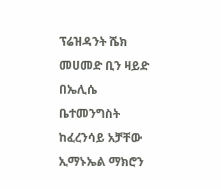ፕሬዝዳንት ሼክ መሀመድ ቢን ዛይድ በኤሊሴ ቤተመንግስት ከፈረንሳይ አቻቸው ኢማኑኤል ማክሮን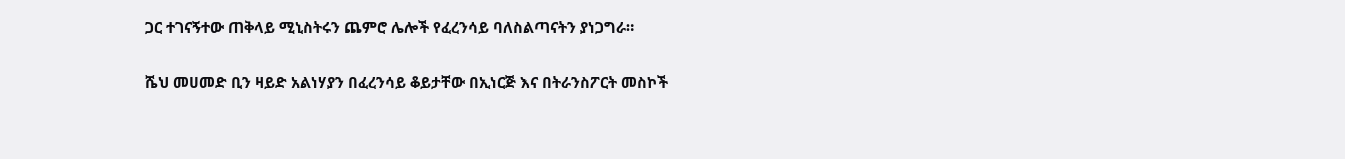ጋር ተገናኝተው ጠቅላይ ሚኒስትሩን ጨምሮ ሌሎች የፈረንሳይ ባለስልጣናትን ያነጋግራ።

ሼህ መሀመድ ቢን ዛይድ አልነሃያን በፈረንሳይ ቆይታቸው በኢነርጅ እና በትራንስፖርት መስኮች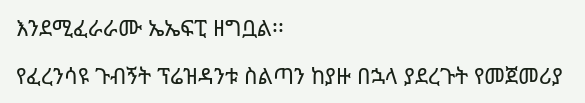እንደሚፈራራሙ ኤኤፍፒ ዘግቧል፡፡

የፈረንሳዩ ጉብኝት ፕሬዝዳንቱ ስልጣን ከያዙ በኋላ ያደረጉት የመጀመሪያ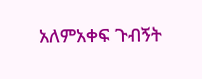አለምአቀፍ ጉብኝት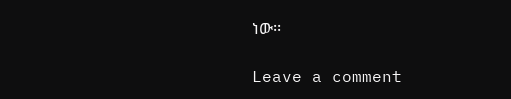ነው፡፡

Leave a comment